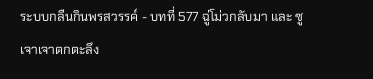ระบบกลืนกินพรสวรรค์ - บทที่ 577 ฉู่โม่วกลับมา และ ซูเจาเจาตกตะลึง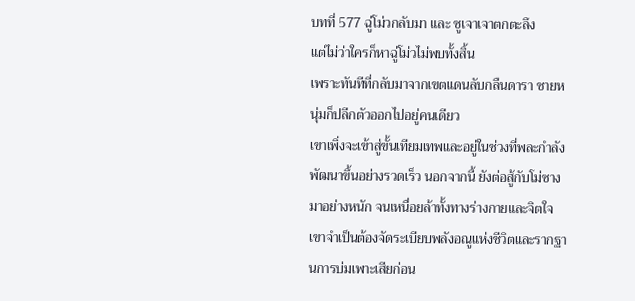บทที่ 577 ฉู่โม่วกลับมา และ ซูเจาเจาตกตะลึง
แต่ไม่ว่าใครก็หาฉู่โม่วไม่พบทั้งสิ้น
เพราะทันทีที่กลับมาจากเขตแดนลับกลืนดารา ชายหนุ่มก็ปลีกตัวออกไปอยู่คนเดียว
เขาเพิ่งจะเข้าสู่ขั้นเทียมเทพและอยู่ในช่วงที่พละกำลังพัฒนาขึ้นอย่างรวดเร็ว นอกจากนี้ ยังต่อสู้กับโม่ซางมาอย่างหนัก จนเหนื่อยล้าทั้งทางร่างกายและจิตใจ เขาจำเป็นต้องจัดระเบียบพลังอณูแห่งชีวิตและรากฐานการบ่มเพาะเสียก่อน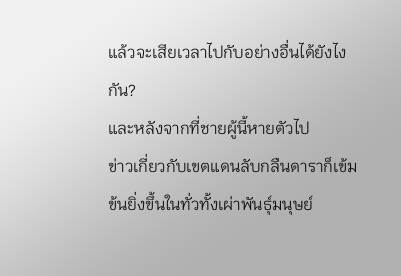แล้วจะเสียเวลาไปกับอย่างอื่นได้ยังไงกัน?
และหลังจากที่ชายผู้นี้หายตัวไป
ข่าวเกี่ยวกับเขตแดนลับกลืนดาราก็เข้มข้นยิ่งขึ้นในทั่วทั้งเผ่าพันธุ์มนุษย์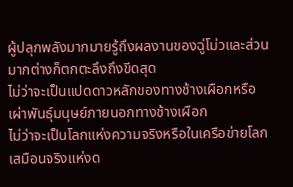ผู้ปลุกพลังมากมายรู้ถึงผลงานของฉู่โม่วและส่วนมากต่างก็ตกตะลึงถึงขีดสุด
ไม่ว่าจะเป็นแปดดาวหลักของทางช้างเผือกหรือเผ่าพันธุ์มนุษย์ภายนอกทางช้างเผือก
ไม่ว่าจะเป็นโลกแห่งความจริงหรือในเครือข่ายโลกเสมือนจริงแห่งด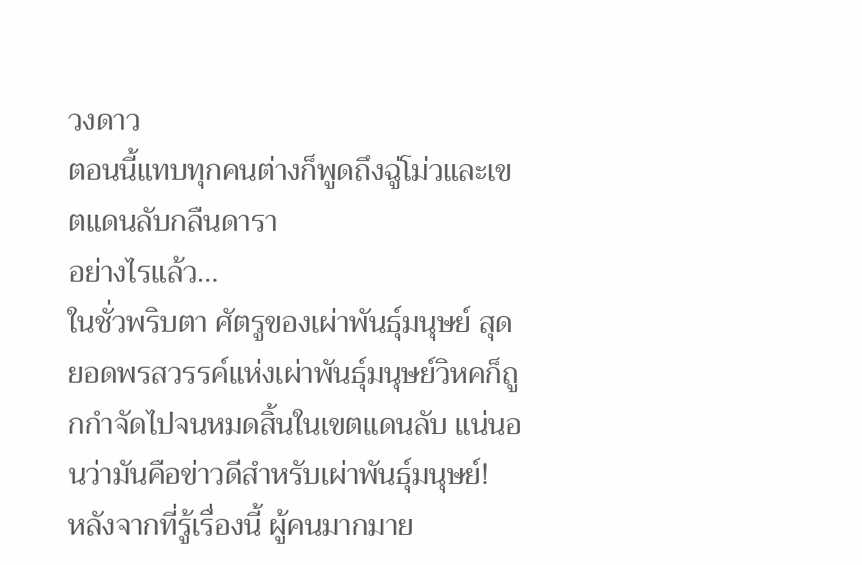วงดาว
ตอนนี้แทบทุกคนต่างก็พูดถึงฉู่โม่วและเขตแดนลับกลืนดารา
อย่างไรแล้ว…
ในชั่วพริบตา ศัตรูของเผ่าพันธุ์มนุษย์ สุดยอดพรสวรรค์แห่งเผ่าพันธุ์มนุษย์วิหคก็ถูกกำจัดไปจนหมดสิ้นในเขตแดนลับ แน่นอนว่ามันคือข่าวดีสำหรับเผ่าพันธุ์มนุษย์!
หลังจากที่รู้เรื่องนี้ ผู้คนมากมาย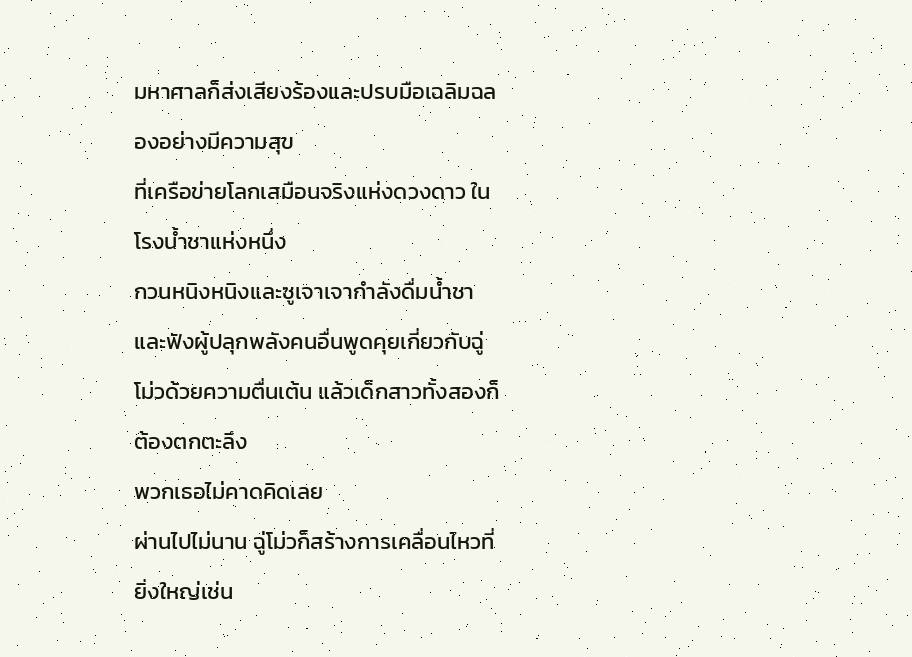มหาศาลก็ส่งเสียงร้องและปรบมือเฉลิมฉลองอย่างมีความสุข
ที่เครือข่ายโลกเสมือนจริงแห่งดวงดาว ในโรงน้ำชาแห่งหนึ่ง
กวนหนิงหนิงและซูเจาเจากำลังดื่มน้ำชาและฟังผู้ปลุกพลังคนอื่นพูดคุยเกี่ยวกับฉู่โม่วด้วยความตื่นเต้น แล้วเด็กสาวทั้งสองก็ต้องตกตะลึง
พวกเธอไม่คาดคิดเลย
ผ่านไปไม่นาน ฉู่โม่วก็สร้างการเคลื่อนไหวที่ยิ่งใหญ่เช่น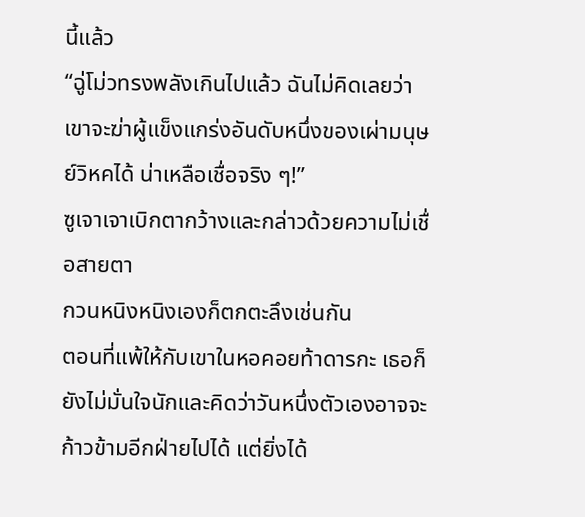นี้แล้ว
“ฉู่โม่วทรงพลังเกินไปแล้ว ฉันไม่คิดเลยว่าเขาจะฆ่าผู้แข็งแกร่งอันดับหนึ่งของเผ่ามนุษย์วิหคได้ น่าเหลือเชื่อจริง ๆ!”
ซูเจาเจาเบิกตากว้างและกล่าวด้วยความไม่เชื่อสายตา
กวนหนิงหนิงเองก็ตกตะลึงเช่นกัน
ตอนที่แพ้ให้กับเขาในหอคอยท้าดารกะ เธอก็ยังไม่มั่นใจนักและคิดว่าวันหนึ่งตัวเองอาจจะก้าวข้ามอีกฝ่ายไปได้ แต่ยิ่งได้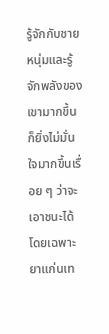รู้จักกับชายหนุ่มและรู้จักพลังของเขามากขึ้น ก็ยิ่งไม่มั่นใจมากขึ้นเรื่อย ๆ ว่าจะเอาชนะได้
โดยเฉพาะยาแก่นเท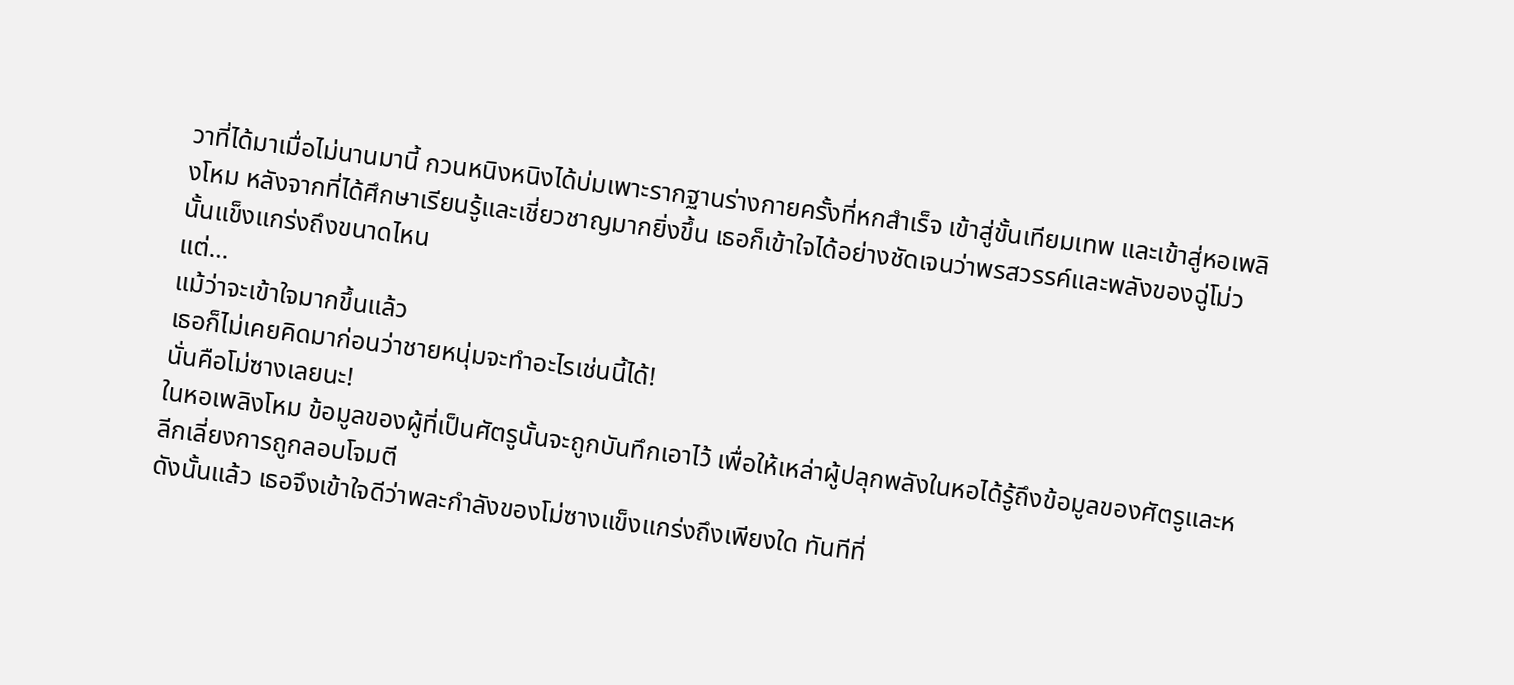วาที่ได้มาเมื่อไม่นานมานี้ กวนหนิงหนิงได้บ่มเพาะรากฐานร่างกายครั้งที่หกสำเร็จ เข้าสู่ขั้นเทียมเทพ และเข้าสู่หอเพลิงโหม หลังจากที่ได้ศึกษาเรียนรู้และเชี่ยวชาญมากยิ่งขึ้น เธอก็เข้าใจได้อย่างชัดเจนว่าพรสวรรค์และพลังของฉู่โม่วนั้นแข็งแกร่งถึงขนาดไหน
แต่…
แม้ว่าจะเข้าใจมากขึ้นแล้ว
เธอก็ไม่เคยคิดมาก่อนว่าชายหนุ่มจะทำอะไรเช่นนี้ได้!
นั่นคือโม่ซางเลยนะ!
ในหอเพลิงโหม ข้อมูลของผู้ที่เป็นศัตรูนั้นจะถูกบันทึกเอาไว้ เพื่อให้เหล่าผู้ปลุกพลังในหอได้รู้ถึงข้อมูลของศัตรูและหลีกเลี่ยงการถูกลอบโจมตี
ดังนั้นแล้ว เธอจึงเข้าใจดีว่าพละกำลังของโม่ซางแข็งแกร่งถึงเพียงใด ทันทีที่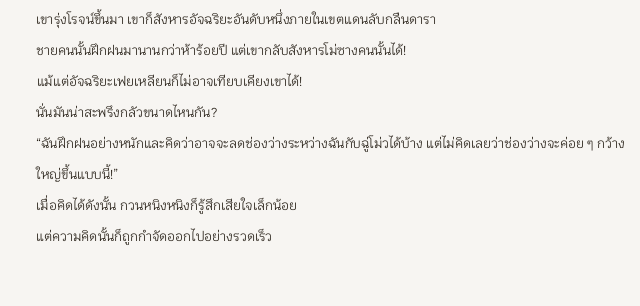เขารุ่งโรจน์ขึ้นมา เขาก็สังหารอัจฉริยะอันดับหนึ่งภายในเขตแดนลับกลืนดารา
ชายคนนั้นฝึกฝนมานานกว่าห้าร้อยปี แต่เขากลับสังหารโม่ซางคนนั้นได้!
แม้แต่อัจฉริยะเฟยเหลียนก็ไม่อาจเทียบเคียงเขาได้!
นั่นมันน่าสะพรึงกลัวขนาดไหนกัน?
“ฉันฝึกฝนอย่างหนักและคิดว่าอาจจะลดช่องว่างระหว่างฉันกับฉู่โม่วได้บ้าง แต่ไม่คิดเลยว่าช่องว่างจะค่อย ๆ กว้างใหญ่ขึ้นแบบนี้!”
เมื่อคิดได้ดังนั้น กวนหนิงหนิงก็รู้สึกเสียใจเล็กน้อย
แต่ความคิดนั้นก็ถูกกำจัดออกไปอย่างรวดเร็ว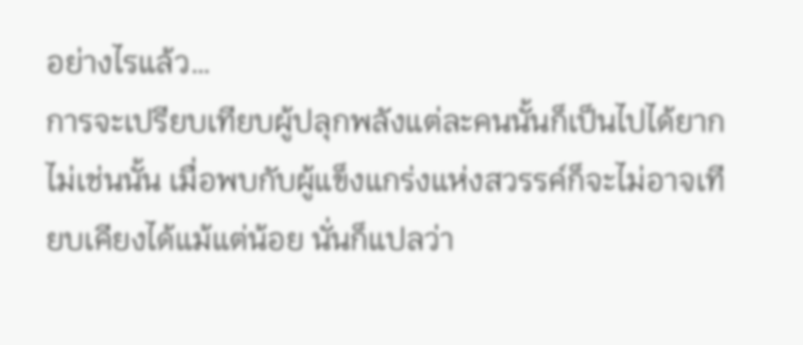อย่างไรแล้ว…
การจะเปรียบเทียบผู้ปลุกพลังแต่ละคนนั้นก็เป็นไปได้ยาก
ไม่เช่นนั้น เมื่อพบกับผู้แข็งแกร่งแห่งสวรรค์ก็จะไม่อาจเทียบเคียงได้แม้แต่น้อย นั่นก็แปลว่า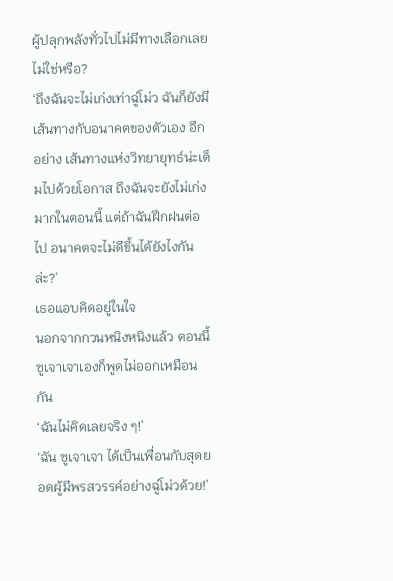ผู้ปลุกพลังทั่วไปไม่มีทางเลือกเลยไม่ใช่หรือ?
‘ถึงฉันจะไม่เก่งเท่าฉู่โม่ว ฉันก็ยังมีเส้นทางกับอนาคตของตัวเอง อีกอย่าง เส้นทางแห่งวิทยายุทธ์น่ะเต็มไปด้วยโอกาส ถึงฉันจะยังไม่เก่งมากในตอนนี้ แต่ถ้าฉันฝึกฝนต่อไป อนาคตจะไม่ดีขึ้นได้ยังไงกันล่ะ?’
เธอแอบคิดอยู่ในใจ
นอกจากกวนหนิงหนิงแล้ว ตอนนี้ซูเจาเจาเองก็พูดไม่ออกเหมือนกัน
‘ฉันไม่คิดเลยจริง ๆ!’
‘ฉัน ซูเจาเจา ได้เป็นเพื่อนกับสุดยอดผู้มีพรสวรรค์อย่างฉู่โม่วด้วย!’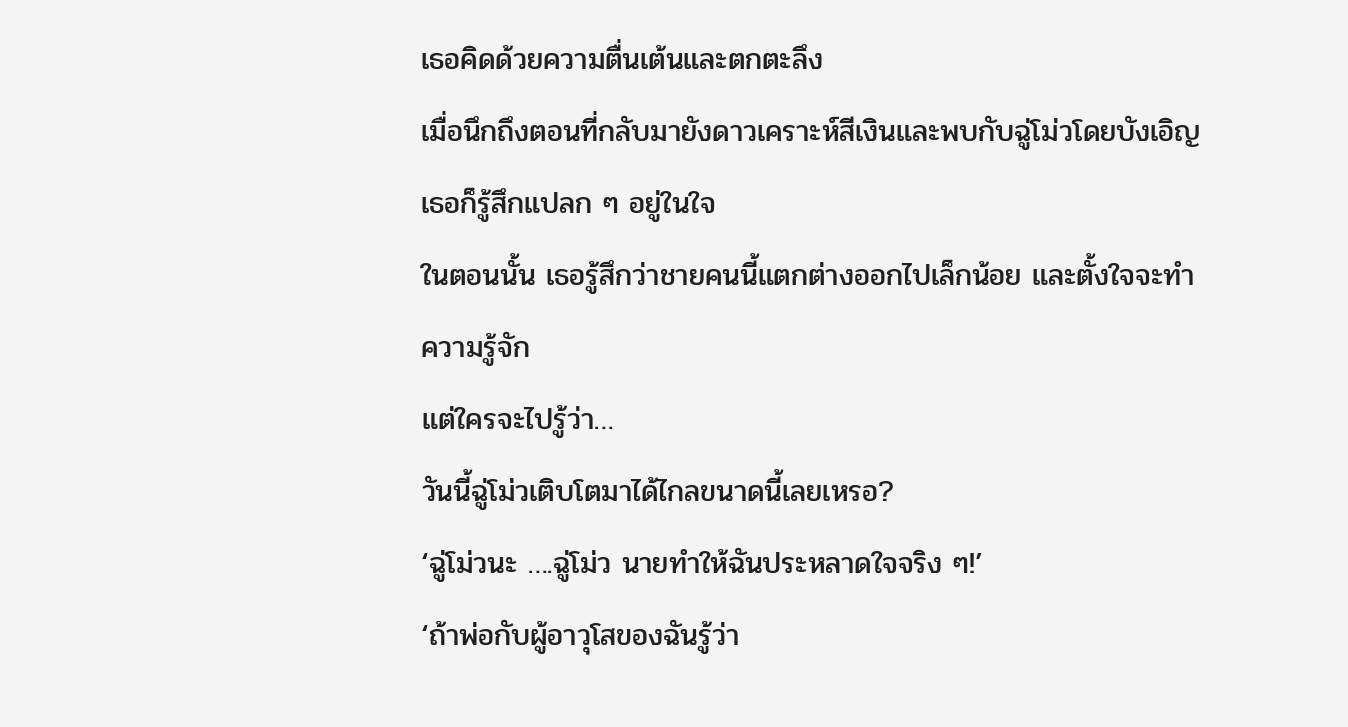เธอคิดด้วยความตื่นเต้นและตกตะลึง
เมื่อนึกถึงตอนที่กลับมายังดาวเคราะห์สีเงินและพบกับฉู่โม่วโดยบังเอิญ เธอก็รู้สึกแปลก ๆ อยู่ในใจ
ในตอนนั้น เธอรู้สึกว่าชายคนนี้แตกต่างออกไปเล็กน้อย และตั้งใจจะทำความรู้จัก
แต่ใครจะไปรู้ว่า…
วันนี้ฉู่โม่วเติบโตมาได้ไกลขนาดนี้เลยเหรอ?
‘ฉู่โม่วนะ ….ฉู่โม่ว นายทำให้ฉันประหลาดใจจริง ๆ!’
‘ถ้าพ่อกับผู้อาวุโสของฉันรู้ว่า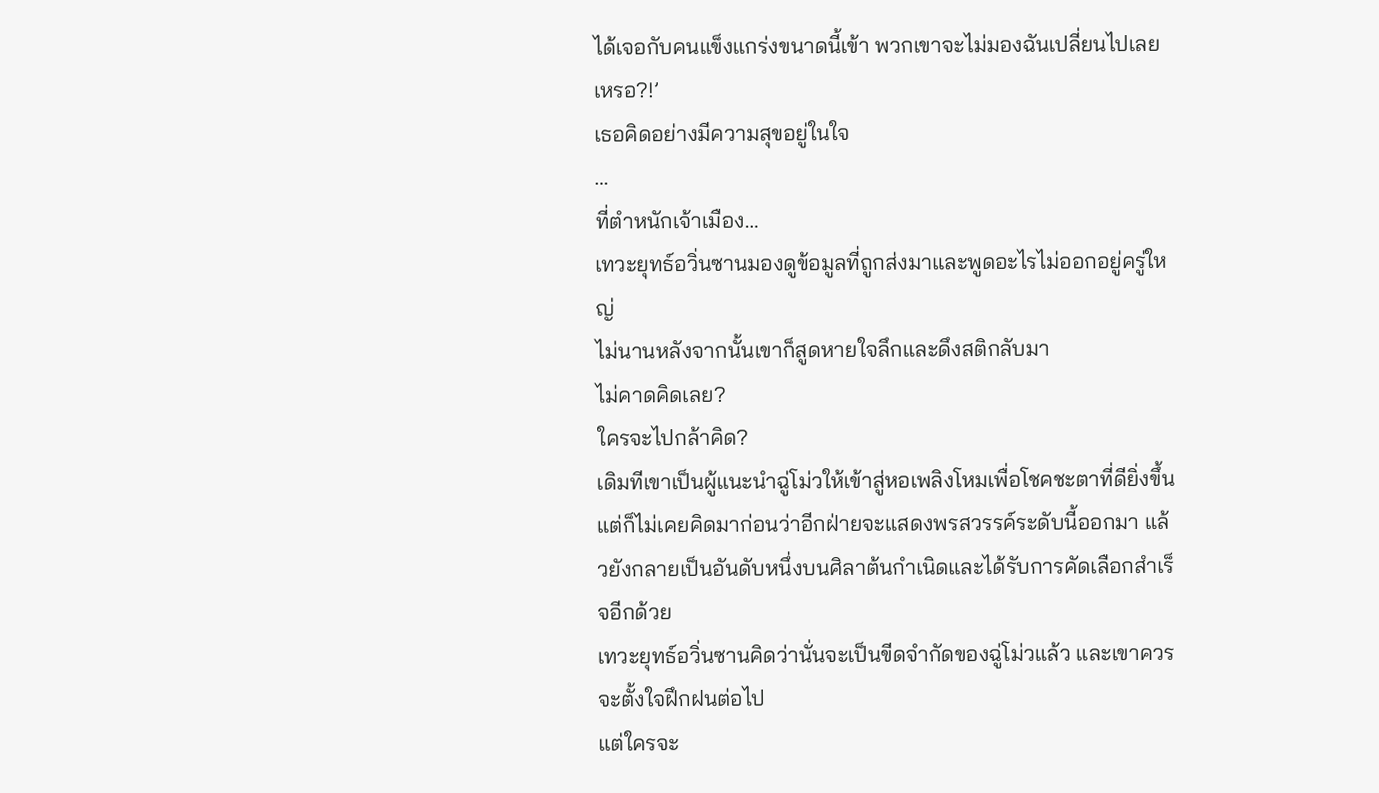ได้เจอกับคนแข็งแกร่งขนาดนี้เข้า พวกเขาจะไม่มองฉันเปลี่ยนไปเลยเหรอ?!’
เธอคิดอย่างมีความสุขอยู่ในใจ
…
ที่ตำหนักเจ้าเมือง…
เทวะยุทธ์อวิ่นซานมองดูข้อมูลที่ถูกส่งมาและพูดอะไรไม่ออกอยู่ครู่ใหญ่
ไม่นานหลังจากนั้นเขาก็สูดหายใจลึกและดึงสติกลับมา
ไม่คาดคิดเลย?
ใครจะไปกล้าคิด?
เดิมทีเขาเป็นผู้แนะนำฉู่โม่วให้เข้าสู่หอเพลิงโหมเพื่อโชคชะตาที่ดียิ่งขึ้น แต่ก็ไม่เคยคิดมาก่อนว่าอีกฝ่ายจะแสดงพรสวรรค์ระดับนี้ออกมา แล้วยังกลายเป็นอันดับหนึ่งบนศิลาต้นกำเนิดและได้รับการคัดเลือกสำเร็จอีกด้วย
เทวะยุทธ์อวิ่นซานคิดว่านั่นจะเป็นขีดจำกัดของฉู่โม่วแล้ว และเขาควรจะตั้งใจฝึกฝนต่อไป
แต่ใครจะ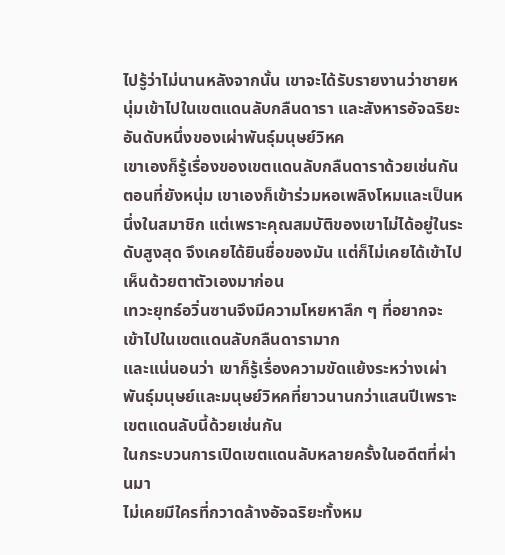ไปรู้ว่าไม่นานหลังจากนั้น เขาจะได้รับรายงานว่าชายหนุ่มเข้าไปในเขตแดนลับกลืนดารา และสังหารอัจฉริยะอันดับหนึ่งของเผ่าพันธุ์มนุษย์วิหค
เขาเองก็รู้เรื่องของเขตแดนลับกลืนดาราด้วยเช่นกัน
ตอนที่ยังหนุ่ม เขาเองก็เข้าร่วมหอเพลิงโหมและเป็นหนึ่งในสมาชิก แต่เพราะคุณสมบัติของเขาไม่ได้อยู่ในระดับสูงสุด จึงเคยได้ยินชื่อของมัน แต่ก็ไม่เคยได้เข้าไปเห็นด้วยตาตัวเองมาก่อน
เทวะยุทธ์อวิ่นซานจึงมีความโหยหาลึก ๆ ที่อยากจะเข้าไปในเขตแดนลับกลืนดารามาก
และแน่นอนว่า เขาก็รู้เรื่องความขัดแย้งระหว่างเผ่าพันธุ์มนุษย์และมนุษย์วิหคที่ยาวนานกว่าแสนปีเพราะเขตแดนลับนี้ด้วยเช่นกัน
ในกระบวนการเปิดเขตแดนลับหลายครั้งในอดีตที่ผ่านมา
ไม่เคยมีใครที่กวาดล้างอัจฉริยะทั้งหม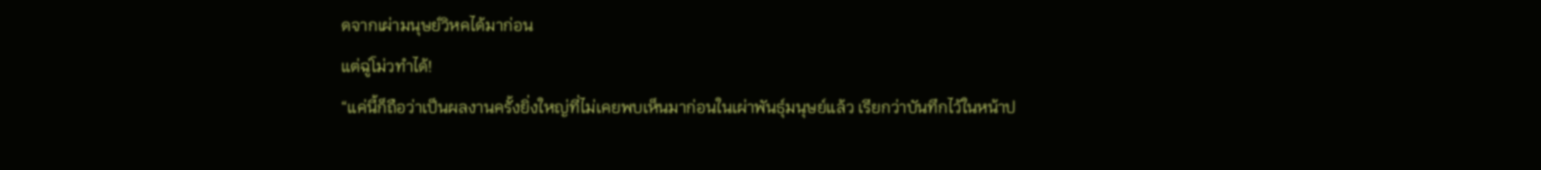ดจากเผ่ามนุษย์วิหคได้มาก่อน
แต่ฉู่โม่วทำได้!
“แค่นี้ก็ถือว่าเป็นผลงานครั้งยิ่งใหญ่ที่ไม่เคยพบเห็นมาก่อนในเผ่าพันธุ์มนุษย์แล้ว เรียกว่าบันทึกไว้ในหน้าป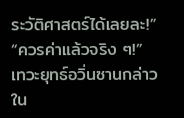ระวัติศาสตร์ได้เลยละ!”
“ควรค่าแล้วจริง ๆ!”
เทวะยุทธ์อวิ่นซานกล่าว
ใน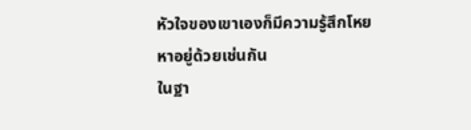หัวใจของเขาเองก็มีความรู้สึกโหยหาอยู่ด้วยเช่นกัน
ในฐา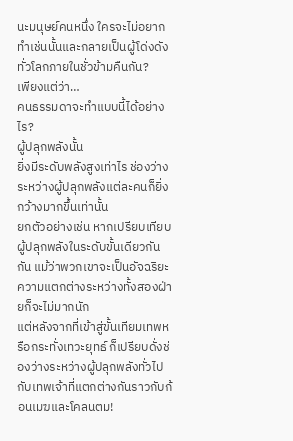นะมนุษย์คนหนึ่ง ใครจะไม่อยากทำเช่นนั้นและกลายเป็นผู้โด่งดังทั่วโลกภายในชั่วข้ามคืนกัน?
เพียงแต่ว่า…
คนธรรมดาจะทำแบบนี้ได้อย่างไร?
ผู้ปลุกพลังนั้น
ยิ่งมีระดับพลังสูงเท่าไร ช่องว่างระหว่างผู้ปลุกพลังแต่ละคนก็ยิ่งกว้างมากขึ้นเท่านั้น
ยกตัวอย่างเช่น หากเปรียบเทียบผู้ปลุกพลังในระดับขั้นเดียวกันกัน แม้ว่าพวกเขาจะเป็นอัจฉริยะ ความแตกต่างระหว่างทั้งสองฝ่ายก็จะไม่มากนัก
แต่หลังจากที่เข้าสู่ขั้นเทียมเทพหรือกระทั่งเทวะยุทธ์ ก็เปรียบดั่งช่องว่างระหว่างผู้ปลุกพลังทั่วไปกับเทพเจ้าที่แตกต่างกันราวกับก้อนเมฆและโคลนตม!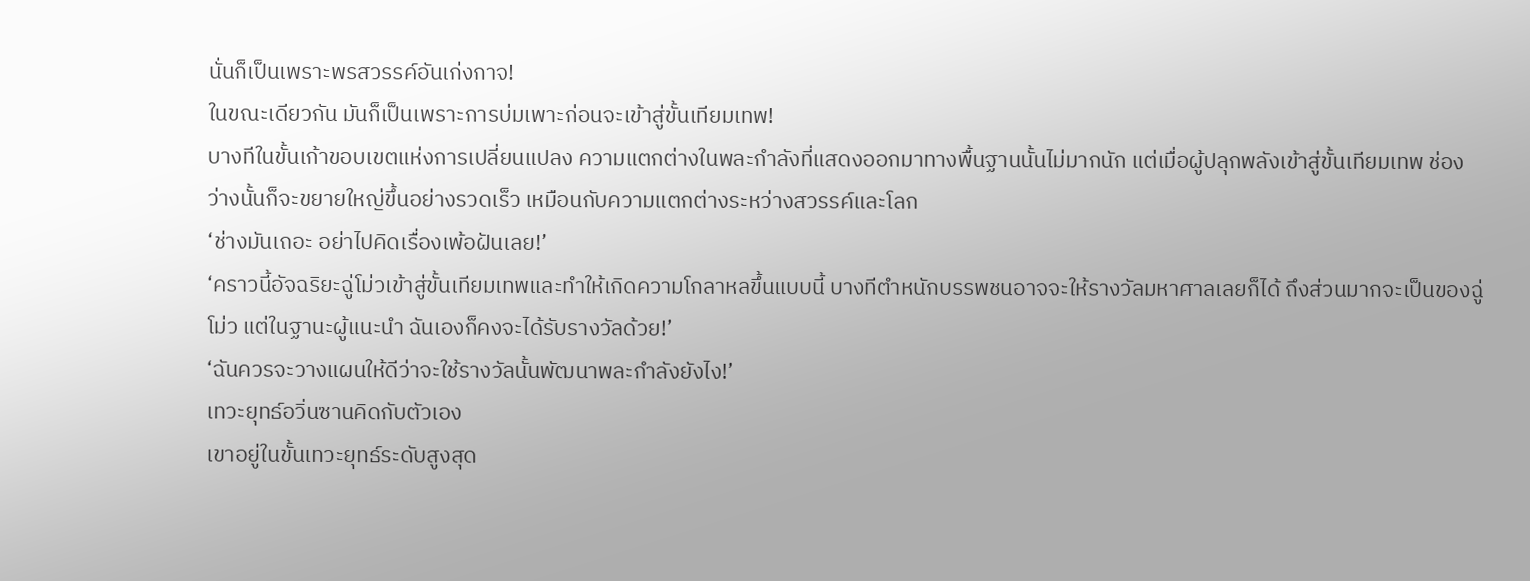นั่นก็เป็นเพราะพรสวรรค์อันเก่งกาจ!
ในขณะเดียวกัน มันก็เป็นเพราะการบ่มเพาะก่อนจะเข้าสู่ขั้นเทียมเทพ!
บางทีในขั้นเก้าขอบเขตแห่งการเปลี่ยนแปลง ความแตกต่างในพละกำลังที่แสดงออกมาทางพื้นฐานนั้นไม่มากนัก แต่เมื่อผู้ปลุกพลังเข้าสู่ขั้นเทียมเทพ ช่องว่างนั้นก็จะขยายใหญ่ขึ้นอย่างรวดเร็ว เหมือนกับความแตกต่างระหว่างสวรรค์และโลก
‘ช่างมันเถอะ อย่าไปคิดเรื่องเพ้อฝันเลย!’
‘คราวนี้อัจฉริยะฉู่โม่วเข้าสู่ขั้นเทียมเทพและทำให้เกิดความโกลาหลขึ้นแบบนี้ บางทีตำหนักบรรพชนอาจจะให้รางวัลมหาศาลเลยก็ได้ ถึงส่วนมากจะเป็นของฉู่โม่ว แต่ในฐานะผู้แนะนำ ฉันเองก็คงจะได้รับรางวัลด้วย!’
‘ฉันควรจะวางแผนให้ดีว่าจะใช้รางวัลนั้นพัฒนาพละกำลังยังไง!’
เทวะยุทธ์อวิ่นซานคิดกับตัวเอง
เขาอยู่ในขั้นเทวะยุทธ์ระดับสูงสุด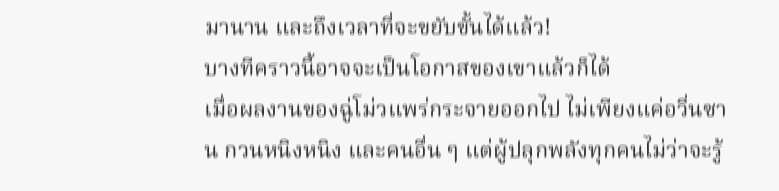มานาน และถึงเวลาที่จะขยับขั้นได้แล้ว!
บางทีคราวนี้อาจจะเป็นโอกาสของเขาแล้วก็ได้
เมื่อผลงานของฉู่โม่วแพร่กระจายออกไป ไม่เพียงแค่อวิ่นซาน กวนหนิงหนิง และคนอื่น ๆ แต่ผู้ปลุกพลังทุกคนไม่ว่าจะรู้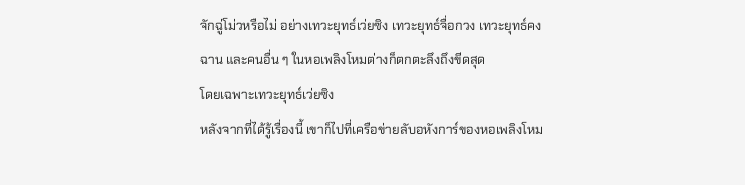จักฉู่โม่วหรือไม่ อย่างเทวะยุทธ์เว่ยซิง เทวะยุทธ์จื่อกวง เทวะยุทธ์คงฉาน และคนอื่น ๆ ในหอเพลิงโหมต่างก็ตกตะลึงถึงขีดสุด
โดยเฉพาะเทวะยุทธ์เว่ยซิง
หลังจากที่ได้รู้เรื่องนี้ เขาก็ไปที่เครือข่ายลับอหังการ์ของหอเพลิงโหม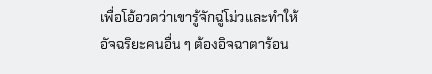เพื่อโอ้อวดว่าเขารู้จักฉู่โม่วและทำให้อัจฉริยะคนอื่น ๆ ต้องอิจฉาตาร้อน